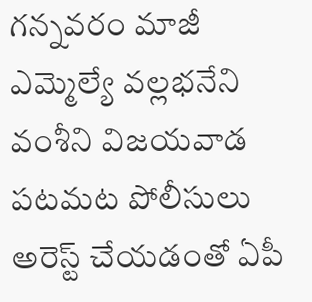గన్నవరం మాజీ ఎమ్మెల్యే వల్లభనేని వంశీని విజయవాడ పటమట పోలీసులు అరెస్ట్ చేయడంతో ఏపీ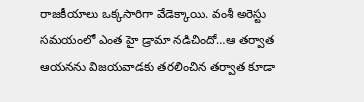రాజకీయాలు ఒక్కసారిగా వేడెక్కాయి. వంశీ అరెస్టు సమయంలో ఎంత హై డ్రామా నడిచిందో…ఆ తర్వాత ఆయనను విజయవాడకు తరలించిన తర్వాత కూడా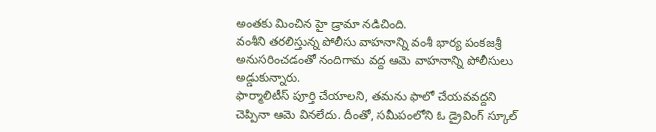అంతకు మించిన హై డ్రామా నడిచింది.
వంశీని తరలిస్తున్న పోలీసు వాహనాన్ని వంశీ భార్య పంకజశ్రీ అనుసరించడంతో నందిగామ వద్ద ఆమె వాహనాన్ని పోలీసులు అడ్డుకున్నారు.
ఫార్మాలిటీస్ పూర్తి చేయాలని, తమను ఫాలో చేయవవద్దని చెప్పినా ఆమె వినలేదు. దీంతో, సమీపంలోని ఓ డ్రైవింగ్ స్కూల్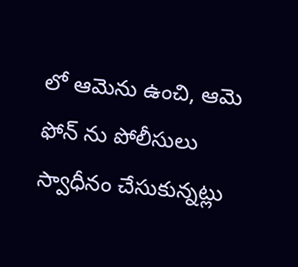లో ఆమెను ఉంచి, ఆమె ఫోన్ ను పోలీసులు స్వాధీనం చేసుకున్నట్లు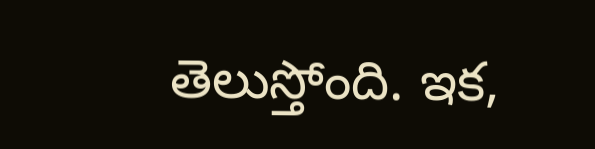తెలుస్తోంది. ఇక,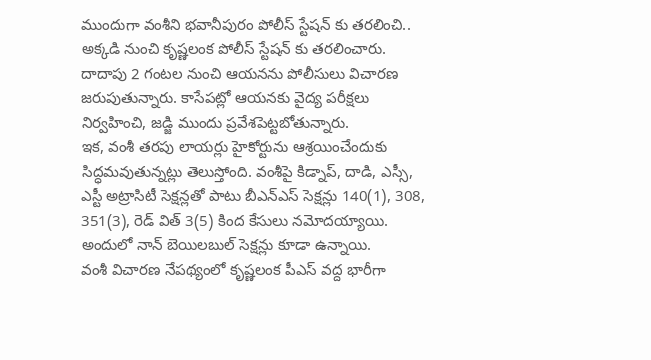ముందుగా వంశీని భవానీపురం పోలీస్ స్టేషన్ కు తరలించి..
అక్కడి నుంచి కృష్ణలంక పోలీస్ స్టేషన్ కు తరలించారు. దాదాపు 2 గంటల నుంచి ఆయనను పోలీసులు విచారణ జరుపుతున్నారు. కాసేపట్లో ఆయనకు వైద్య పరీక్షలు నిర్వహించి, జడ్జి ముందు ప్రవేశపెట్టబోతున్నారు.
ఇక, వంశీ తరపు లాయర్లు హైకోర్టును ఆశ్రయించేందుకు సిద్ధమవుతున్నట్లు తెలుస్తోంది. వంశీపై కిడ్నాప్, దాడి, ఎస్సీ, ఎస్టీ అట్రాసిటీ సెక్షన్లతో పాటు బీఎన్ఎస్ సెక్షన్లు 140(1), 308, 351(3), రెడ్ విత్ 3(5) కింద కేసులు నమోదయ్యాయి. అందులో నాన్ బెయిలబుల్ సెక్షన్లు కూడా ఉన్నాయి.
వంశీ విచారణ నేపథ్యంలో కృష్ణలంక పీఎస్ వద్ద భారీగా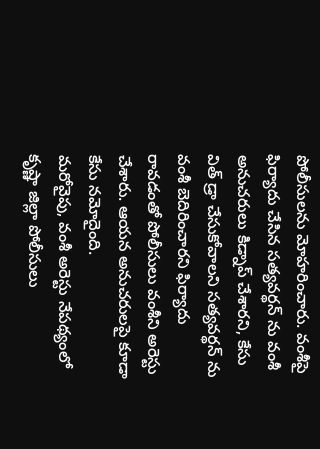పోలీసులను మోహరించారు. వంశీపై ఫిర్యాదు చేసిన సత్యవర్థన్ ను వంశీ అనుచరులు కిడ్నాప్ చేశారని, కేసు విత్ డ్రా చేసుకోవాలని సత్యవర్థన్ ను వంశీ బెదిరించారని ఫిర్యాదు రావడంతో పోలీసులు వంశీని అరెస్టు చేశారు. ఆయన అనుచరులపై కూడా కేసు నమోదైంది.
మరోవైపు, వంశీ అరెస్టు నేపథ్యంలో కృష్ణా జిల్లా పోలీసులు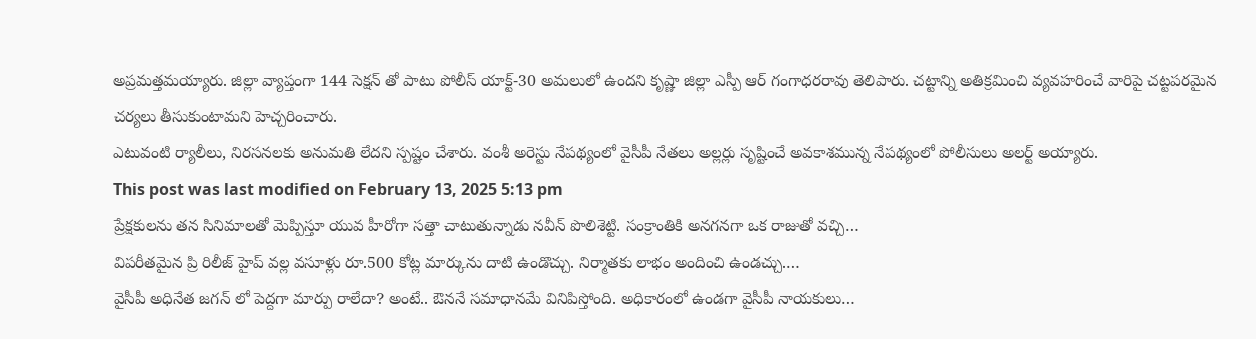అప్రమత్తమయ్యారు. జిల్లా వ్యాప్తంగా 144 సెక్షన్ తో పాటు పోలీస్ యాక్ట్-30 అమలులో ఉందని కృష్ణా జిల్లా ఎస్పీ ఆర్ గంగాధరరావు తెలిపారు. చట్టాన్ని అతిక్రమించి వ్యవహరించే వారిపై చట్టపరమైన చర్యలు తీసుకుంటామని హెచ్చరించారు.
ఎటువంటి ర్యాలీలు, నిరసనలకు అనుమతి లేదని స్పష్టం చేశారు. వంశీ అరెస్టు నేపథ్యంలో వైసీపీ నేతలు అల్లర్లు సృష్టించే అవకాశమున్న నేపథ్యంలో పోలీసులు అలర్ట్ అయ్యారు.
This post was last modified on February 13, 2025 5:13 pm
ప్రేక్షకులను తన సినిమాలతో మెప్పిస్తూ యువ హీరోగా సత్తా చాటుతున్నాడు నవీన్ పొలిశెట్టి. సంక్రాంతికి అనగనగా ఒక రాజుతో వచ్చి…
విపరీతమైన ప్రి రిలీజ్ హైప్ వల్ల వసూళ్లు రూ.500 కోట్ల మార్కును దాటి ఉండొచ్చు. నిర్మాతకు లాభం అందించి ఉండచ్చు.…
వైసీపీ అధినేత జగన్ లో పెద్దగా మార్పు రాలేదా? అంటే.. ఔననే సమాధానమే వినిపిస్తోంది. అధికారంలో ఉండగా వైసీపీ నాయకులు…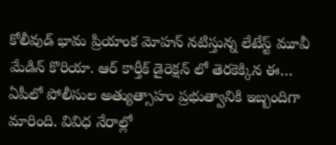కోలీవుడ్ భామ ప్రియాంక మోహన్ నటిస్తున్న లేటేస్ట్ మూవీ మేడిన్ కొరియా. ఆర్ కార్తీక్ డైరెక్షన్ లో తెరకెక్కిన ఈ…
ఏపీలో పోలీసుల అత్యుత్సాహం ప్రభుత్వానికి ఇబ్బందిగా మారింది. వివిధ నేరాల్లో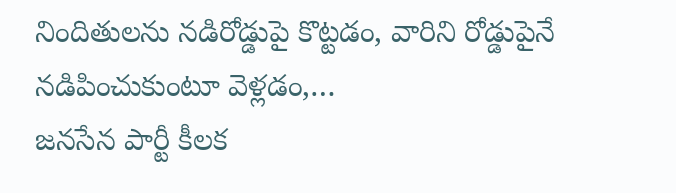నిందితులను నడిరోడ్డుపై కొట్టడం, వారిని రోడ్డుపైనే నడిపించుకుంటూ వెళ్లడం,…
జనసేన పార్టీ కీలక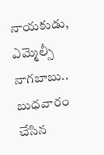నాయకుడు, ఎమ్మెల్సీ నాగబాబు.. బుధవారం చేసిన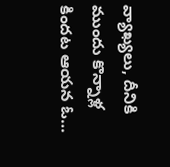వ్యాఖ్యలు, దీనికి ముందు కొన్నాళ్ల కిందట ఆయన ఓ…